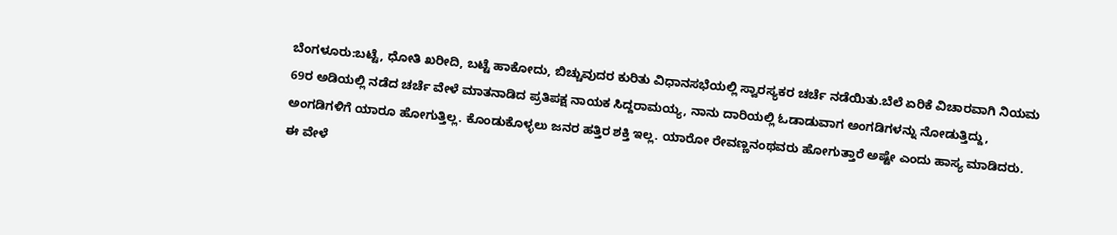ಬೆಂಗಳೂರು:ಬಟ್ಟೆ, ಧೋತಿ ಖರೀದಿ, ಬಟ್ಟೆ ಹಾಕೋದು, ಬಿಚ್ಚುವುದರ ಕುರಿತು ವಿಧಾನಸಭೆಯಲ್ಲಿ ಸ್ವಾರಸ್ಯಕರ ಚರ್ಚೆ ನಡೆಯಿತು.ಬೆಲೆ ಏರಿಕೆ ವಿಚಾರವಾಗಿ ನಿಯಮ 69ರ ಅಡಿಯಲ್ಲಿ ನಡೆದ ಚರ್ಚೆ ವೇಳೆ ಮಾತನಾಡಿದ ಪ್ರತಿಪಕ್ಷ ನಾಯಕ ಸಿದ್ದರಾಮಯ್ಯ, ನಾನು ದಾರಿಯಲ್ಲಿ ಓಡಾಡುವಾಗ ಅಂಗಡಿಗಳನ್ನು ನೋಡುತ್ತಿದ್ದು, ಅಂಗಡಿಗಳಿಗೆ ಯಾರೂ ಹೋಗುತ್ತಿಲ್ಲ. ಕೊಂಡುಕೊಳ್ಳಲು ಜನರ ಹತ್ತಿರ ಶಕ್ತಿ ಇಲ್ಲ. ಯಾರೋ ರೇವಣ್ಣನಂಥವರು ಹೋಗುತ್ತಾರೆ ಅಷ್ಟೇ ಎಂದು ಹಾಸ್ಯ ಮಾಡಿದರು.
ಈ ವೇಳೆ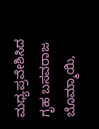ಮಧ್ಯಪ್ರವೇಶಿಸಿದ ಗೃಹ ಬಸವರಾಜ ಬೊಮ್ಮಾಯಿ,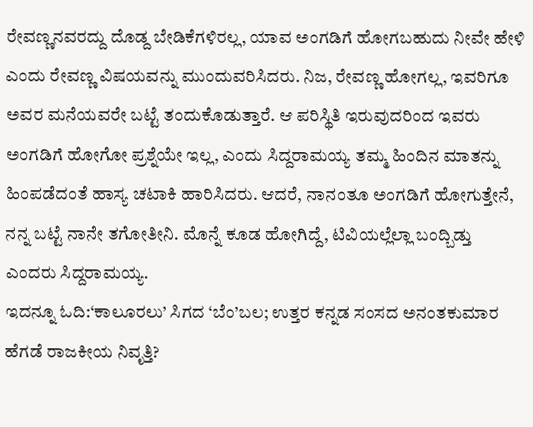ರೇವಣ್ಣನವರದ್ದು ದೊಡ್ದ ಬೇಡಿಕೆಗಳಿರಲ್ಲ, ಯಾವ ಅಂಗಡಿಗೆ ಹೋಗಬಹುದು ನೀವೇ ಹೇಳಿ ಎಂದು ರೇವಣ್ಣ ವಿಷಯವನ್ನು ಮುಂದುವರಿಸಿದರು. ನಿಜ, ರೇವಣ್ಣ ಹೋಗಲ್ಲ, ಇವರಿಗೂ ಅವರ ಮನೆಯವರೇ ಬಟ್ಟೆ ತಂದುಕೊಡುತ್ತಾರೆ. ಆ ಪರಿಸ್ಥಿತಿ ಇರುವುದರಿಂದ ಇವರು ಅಂಗಡಿಗೆ ಹೋಗೋ ಪ್ರಶ್ನೆಯೇ ಇಲ್ಲ, ಎಂದು ಸಿದ್ದರಾಮಯ್ಯ ತಮ್ಮ ಹಿಂದಿನ ಮಾತನ್ನು ಹಿಂಪಡೆದಂತೆ ಹಾಸ್ಯ ಚಟಾಕಿ ಹಾರಿಸಿದರು. ಆದರೆ, ನಾನಂತೂ ಅಂಗಡಿಗೆ ಹೋಗುತ್ತೇನೆ, ನನ್ನ ಬಟ್ಟೆ ನಾನೇ ತಗೋತೀನಿ. ಮೊನ್ನೆ ಕೂಡ ಹೋಗಿದ್ದೆ, ಟಿವಿಯಲ್ಲೆಲ್ಲಾ ಬಂದ್ಬಿಡ್ತು ಎಂದರು ಸಿದ್ದರಾಮಯ್ಯ.
ಇದನ್ನೂ ಓದಿ:‘ಕಾಲೂರಲು’ ಸಿಗದ ‘ಬೆಂ’ಬಲ; ಉತ್ತರ ಕನ್ನಡ ಸಂಸದ ಅನಂತಕುಮಾರ ಹೆಗಡೆ ರಾಜಕೀಯ ನಿವೃತ್ತಿ?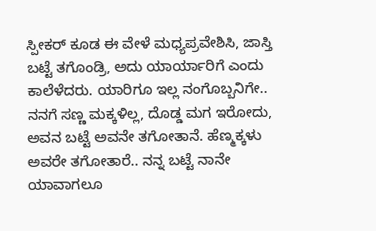ಸ್ಪೀಕರ್ ಕೂಡ ಈ ವೇಳೆ ಮಧ್ಯಪ್ರವೇಶಿಸಿ, ಜಾಸ್ತಿ ಬಟ್ಟೆ ತಗೊಂಡ್ರಿ, ಅದು ಯಾರ್ಯಾರಿಗೆ ಎಂದು ಕಾಲೆಳೆದರು. ಯಾರಿಗೂ ಇಲ್ಲ ನಂಗೊಬ್ಬನಿಗೇ.. ನನಗೆ ಸಣ್ಣ ಮಕ್ಕಳಿಲ್ಲ, ದೊಡ್ಡ ಮಗ ಇರೋದು, ಅವನ ಬಟ್ಟೆ ಅವನೇ ತಗೋತಾನೆ. ಹೆಣ್ಮಕ್ಕಳು ಅವರೇ ತಗೋತಾರೆ.. ನನ್ನ ಬಟ್ಟೆ ನಾನೇ ಯಾವಾಗಲೂ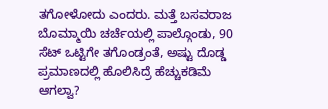ತಗೋಳೋದು ಎಂದರು. ಮತ್ತೆ ಬಸವರಾಜ ಬೊಮ್ಮಾಯಿ ಚರ್ಚೆಯಲ್ಲಿ ಪಾಲ್ಗೊಂಡು, 90 ಸೆಟ್ ಒಟ್ಟಿಗೇ ತಗೊಂಡ್ರಂತೆ, ಅಷ್ಟು ದೊಡ್ಡ ಪ್ರಮಾಣದಲ್ಲಿ ಹೊಲಿಸಿದ್ರೆ ಹೆಚ್ಚುಕಡಿಮೆ ಆಗಲ್ವಾ?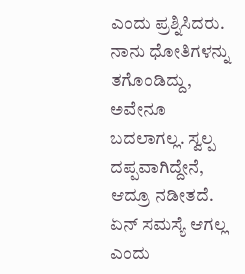ಎಂದು ಪ್ರಶ್ನಿಸಿದರು. ನಾನು ಧೋತಿಗಳನ್ನು ತಗೊಂಡಿದ್ದು, ಅವೇನೂ ಬದಲಾಗಲ್ಲ. ಸ್ವಲ್ಪ ದಪ್ಪವಾಗಿದ್ದೇನೆ, ಆದ್ರೂ ನಡೀತದೆ. ಏನ್ ಸಮಸ್ಯೆ ಆಗಲ್ಲ ಎಂದು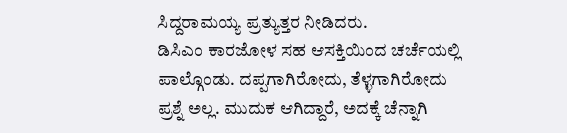ಸಿದ್ದರಾಮಯ್ಯ ಪ್ರತ್ಯುತ್ತರ ನೀಡಿದರು.
ಡಿಸಿಎಂ ಕಾರಜೋಳ ಸಹ ಆಸಕ್ತಿಯಿಂದ ಚರ್ಚೆಯಲ್ಲಿ ಪಾಲ್ಗೊಂಡು. ದಪ್ಪಗಾಗಿರೋದು, ತೆಳ್ಳಗಾಗಿರೋದು ಪ್ರಶ್ನೆ ಅಲ್ಲ. ಮುದುಕ ಆಗಿದ್ದಾರೆ, ಅದಕ್ಕೆ ಚೆನ್ನಾಗಿ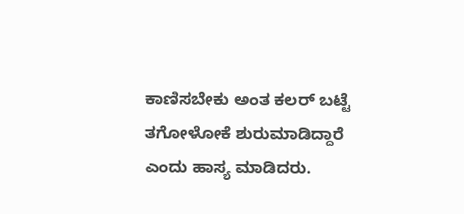ಕಾಣಿಸಬೇಕು ಅಂತ ಕಲರ್ ಬಟ್ಟೆ ತಗೋಳೋಕೆ ಶುರುಮಾಡಿದ್ದಾರೆ ಎಂದು ಹಾಸ್ಯ ಮಾಡಿದರು.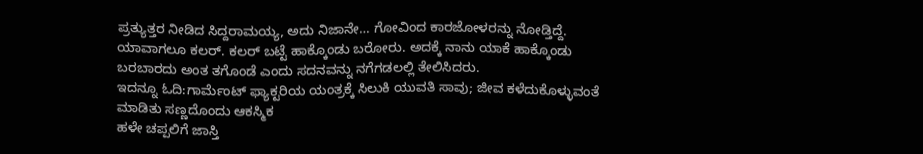ಪ್ರತ್ಯುತ್ತರ ನೀಡಿದ ಸಿದ್ದರಾಮಯ್ಯ, ಅದು ನಿಜಾನೇ… ಗೋವಿಂದ ಕಾರಜೋಳರನ್ನು ನೋಡ್ತಿದ್ದೆ. ಯಾವಾಗಲೂ ಕಲರ್. ಕಲರ್ ಬಟ್ಟೆ ಹಾಕ್ಕೊಂಡು ಬರೋರು. ಅದಕ್ಕೆ ನಾನು ಯಾಕೆ ಹಾಕ್ಕೊಂಡು ಬರಬಾರದು ಅಂತ ತಗೊಂಡೆ ಎಂದು ಸದನವನ್ನು ನಗೆಗಡಲಲ್ಲಿ ತೇಲಿಸಿದರು.
ಇದನ್ನೂ ಓದಿ:ಗಾರ್ಮೆಂಟ್ ಫ್ಯಾಕ್ಟರಿಯ ಯಂತ್ರಕ್ಕೆ ಸಿಲುಕಿ ಯುವತಿ ಸಾವು; ಜೀವ ಕಳೆದುಕೊಳ್ಳುವಂತೆ ಮಾಡಿತು ಸಣ್ಣದೊಂದು ಆಕಸ್ಮಿಕ
ಹಳೇ ಚಪ್ಪಲಿಗೆ ಜಾಸ್ತಿ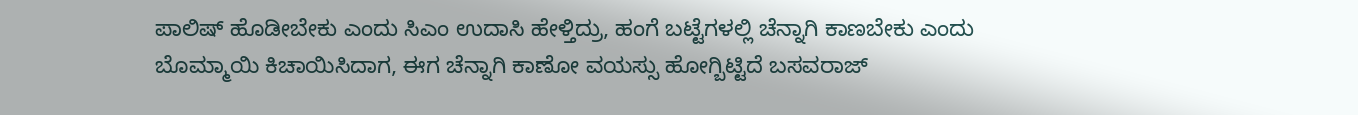ಪಾಲಿಷ್ ಹೊಡೀಬೇಕು ಎಂದು ಸಿಎಂ ಉದಾಸಿ ಹೇಳ್ತಿದ್ರು, ಹಂಗೆ ಬಟ್ಟೆಗಳಲ್ಲಿ ಚೆನ್ನಾಗಿ ಕಾಣಬೇಕು ಎಂದು ಬೊಮ್ಮಾಯಿ ಕಿಚಾಯಿಸಿದಾಗ, ಈಗ ಚೆನ್ನಾಗಿ ಕಾಣೋ ವಯಸ್ಸು ಹೋಗ್ಬಿಟ್ಟಿದೆ ಬಸವರಾಜ್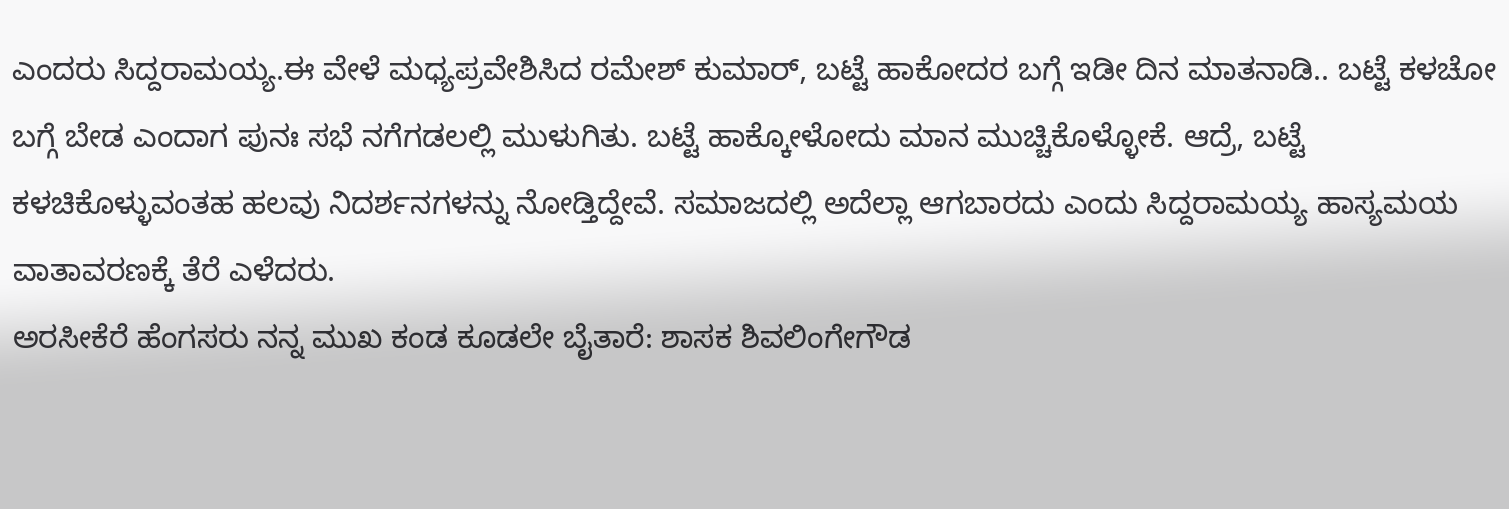ಎಂದರು ಸಿದ್ದರಾಮಯ್ಯ.ಈ ವೇಳೆ ಮಧ್ಯಪ್ರವೇಶಿಸಿದ ರಮೇಶ್ ಕುಮಾರ್, ಬಟ್ಟೆ ಹಾಕೋದರ ಬಗ್ಗೆ ಇಡೀ ದಿನ ಮಾತನಾಡಿ.. ಬಟ್ಟೆ ಕಳಚೋ ಬಗ್ಗೆ ಬೇಡ ಎಂದಾಗ ಪುನಃ ಸಭೆ ನಗೆಗಡಲಲ್ಲಿ ಮುಳುಗಿತು. ಬಟ್ಟೆ ಹಾಕ್ಕೋಳೋದು ಮಾನ ಮುಚ್ಚಿಕೊಳ್ಳೋಕೆ. ಆದ್ರೆ, ಬಟ್ಟೆ ಕಳಚಿಕೊಳ್ಳುವಂತಹ ಹಲವು ನಿದರ್ಶನಗಳನ್ನು ನೋಡ್ತಿದ್ದೇವೆ. ಸಮಾಜದಲ್ಲಿ ಅದೆಲ್ಲಾ ಆಗಬಾರದು ಎಂದು ಸಿದ್ದರಾಮಯ್ಯ ಹಾಸ್ಯಮಯ ವಾತಾವರಣಕ್ಕೆ ತೆರೆ ಎಳೆದರು.
ಅರಸೀಕೆರೆ ಹೆಂಗಸರು ನನ್ನ ಮುಖ ಕಂಡ ಕೂಡಲೇ ಬೈತಾರೆ: ಶಾಸಕ ಶಿವಲಿಂಗೇಗೌಡ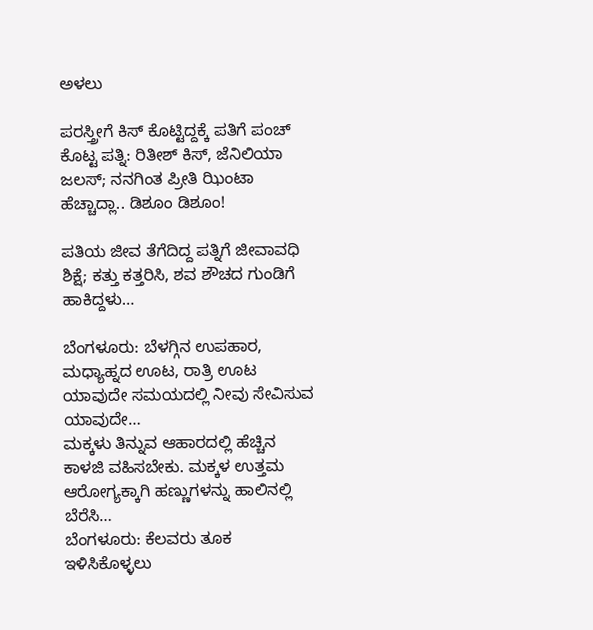ಅಳಲು

ಪರಸ್ತ್ರೀಗೆ ಕಿಸ್ ಕೊಟ್ಟಿದ್ದಕ್ಕೆ ಪತಿಗೆ ಪಂಚ್ ಕೊಟ್ಟ ಪತ್ನಿ: ರಿತೀಶ್ ಕಿಸ್, ಜೆನಿಲಿಯಾ ಜಲಸ್; ನನಗಿಂತ ಪ್ರೀತಿ ಝಿಂಟಾ ಹೆಚ್ಚಾದ್ಲಾ.. ಡಿಶೂಂ ಡಿಶೂಂ!

ಪತಿಯ ಜೀವ ತೆಗೆದಿದ್ದ ಪತ್ನಿಗೆ ಜೀವಾವಧಿ ಶಿಕ್ಷೆ; ಕತ್ತು ಕತ್ತರಿಸಿ, ಶವ ಶೌಚದ ಗುಂಡಿಗೆ ಹಾಕಿದ್ದಳು…

ಬೆಂಗಳೂರು: ಬೆಳಗ್ಗಿನ ಉಪಹಾರ, ಮಧ್ಯಾಹ್ನದ ಊಟ, ರಾತ್ರಿ ಊಟ ಯಾವುದೇ ಸಮಯದಲ್ಲಿ ನೀವು ಸೇವಿಸುವ ಯಾವುದೇ…
ಮಕ್ಕಳು ತಿನ್ನುವ ಆಹಾರದಲ್ಲಿ ಹೆಚ್ಚಿನ ಕಾಳಜಿ ವಹಿಸಬೇಕು. ಮಕ್ಕಳ ಉತ್ತಮ ಆರೋಗ್ಯಕ್ಕಾಗಿ ಹಣ್ಣುಗಳನ್ನು ಹಾಲಿನಲ್ಲಿ ಬೆರೆಸಿ…
ಬೆಂಗಳೂರು: ಕೆಲವರು ತೂಕ ಇಳಿಸಿಕೊಳ್ಳಲು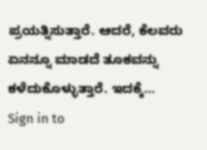ಪ್ರಯತ್ನಿಸುತ್ತಾರೆ. ಆದರೆ, ಕೆಲವರು ಏನನ್ನೂ ಮಾಡದೆ ತೂಕವನ್ನು ಕಳೆದುಕೊಳ್ಳುತ್ತಾರೆ. ಇದಕ್ಕೆ…
Sign in to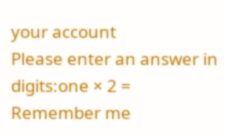your account
Please enter an answer in digits:one × 2 =
Remember me